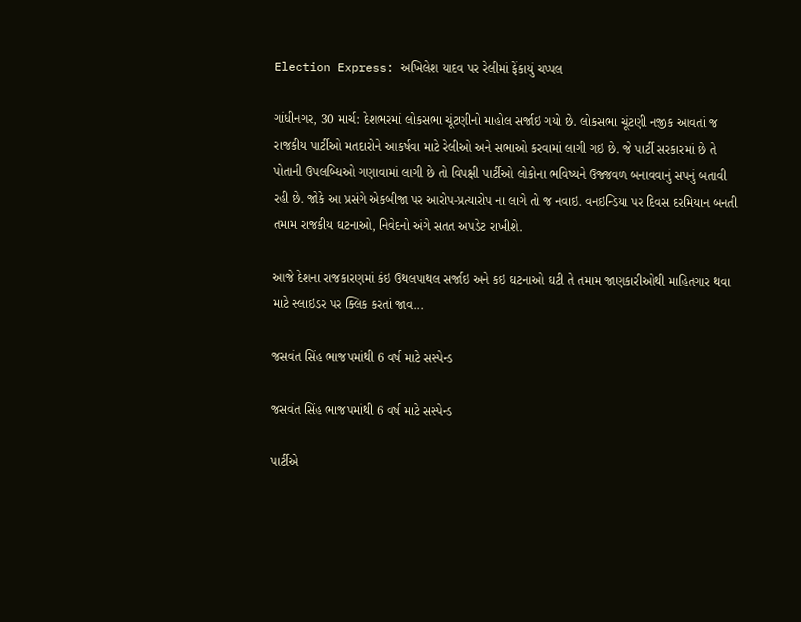Election Express: અખિલેશ યાદવ પર રેલીમાં ફેંકાયું ચપ્પલ

ગાંધીનગર, 30 માર્ચ: દેશભરમાં લોકસભા ચૂંટણીનો માહોલ સર્જાઇ ગયો છે. લોકસભા ચૂંટણી નજીક આવતાં જ રાજકીય પાર્ટીઓ મતદારોને આકર્ષવા માટે રેલીઓ અને સભાઓ કરવામાં લાગી ગઇ છે. જે પાર્ટી સરકારમાં છે તે પોતાની ઉપલબ્ધિઓ ગણાવામાં લાગી છે તો વિપક્ષી પાર્ટીઓ લોકોના ભવિષ્યને ઉજ્જવળ બનાવવાનું સપનું બતાવી રહી છે. જોકે આ પ્રસંગે એકબીજા પર આરોપ-પ્રત્યારોપ ના લાગે તો જ નવાઇ. વનઇન્ડિયા પર દિવસ દરમિયાન બનતી તમામ રાજકીય ઘટનાઓ, નિવેદનો અંગે સતત અપડેટ રાખીશે.

આજે દેશના રાજકારણમાં કંઇ ઉથલપાથલ સર્જાઇ અને કઇ ઘટનાઓ ઘટી તે તમામ જાણકારીઓથી માહિતગાર થવા માટે સ્લાઇડર પર ક્લિક કરતાં જાવ...

જસવંત સિંહ ભાજપમાંથી 6 વર્ષ માટે સસ્પેન્ડ

જસવંત સિંહ ભાજપમાંથી 6 વર્ષ માટે સસ્પેન્ડ

પાર્ટીએ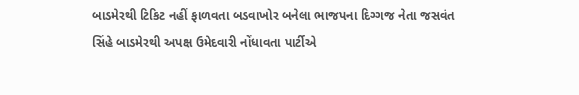બાડમેરથી ટિકિટ નહીં ફાળવતા બડવાખોર બનેલા ભાજપના દિગ્ગજ નેતા જસવંત સિંહે બાડમેરથી અપક્ષ ઉમેદવારી નોંધાવતા પાર્ટીએ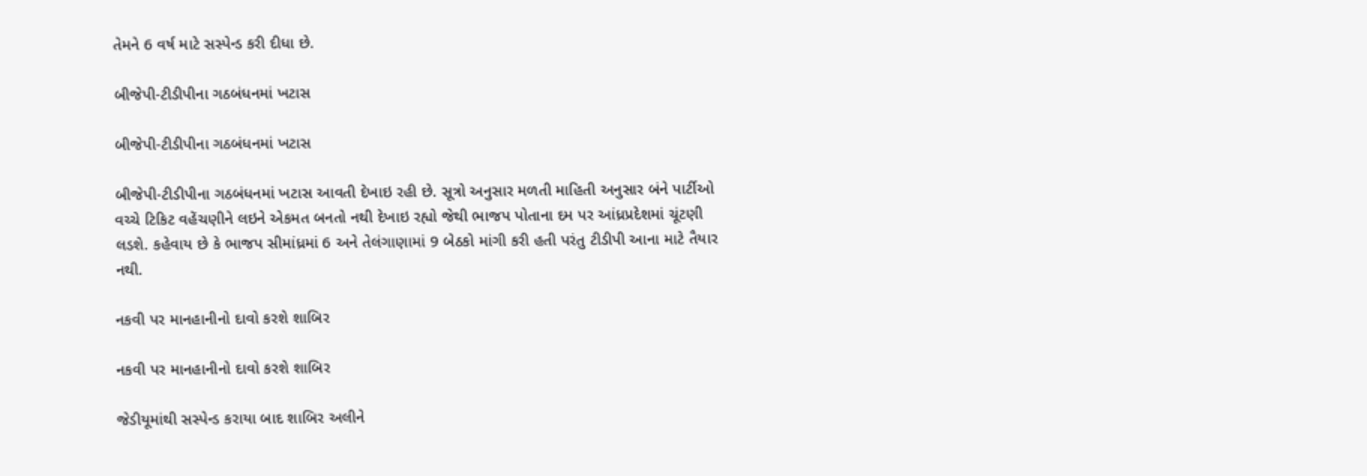તેમને 6 વર્ષ માટે સસ્પેન્ડ કરી દીધા છે.

બીજેપી-ટીડીપીના ગઠબંધનમાં ખટાસ

બીજેપી-ટીડીપીના ગઠબંધનમાં ખટાસ

બીજેપી-ટીડીપીના ગઠબંધનમાં ખટાસ આવતી દેખાઇ રહી છે. સૂત્રો અનુસાર મળતી માહિતી અનુસાર બંને પાર્ટીઓ વચ્ચે ટિકિટ વહેંચણીને લઇને એકમત બનતો નથી દેખાઇ રહ્યો જેથી ભાજપ પોતાના દમ પર આંધ્રપ્રદેશમાં ચૂંટણી લડશે. કહેવાય છે કે ભાજપ સીમાંધ્રમાં 6 અને તેલંગાણામાં 9 બેઠકો માંગી કરી હતી પરંતુ ટીડીપી આના માટે તૈયાર નથી.

નકવી પર માનહાનીનો દાવો કરશે શાબિર

નકવી પર માનહાનીનો દાવો કરશે શાબિર

જેડીયૂમાંથી સસ્પેન્ડ કરાયા બાદ શાબિર અલીને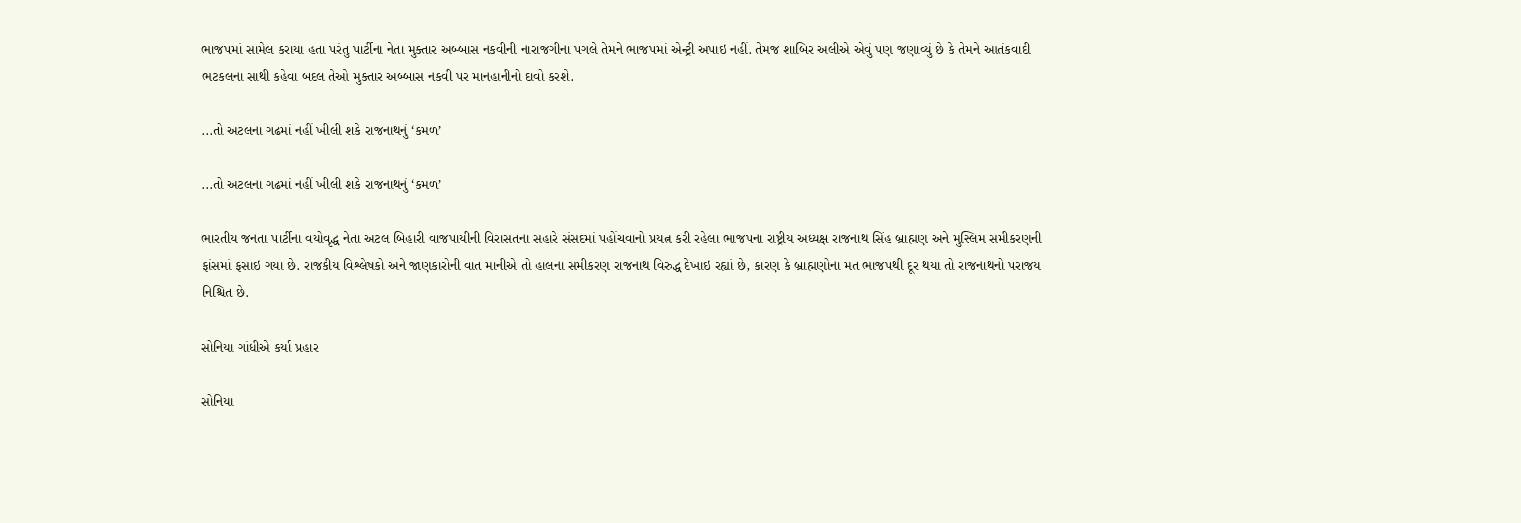ભાજપમાં સામેલ કરાયા હતા પરંતુ પાર્ટીના નેતા મુક્તાર અબ્બાસ નકવીની નારાજગીના પગલે તેમને ભાજપમાં એન્ટ્રી અપાઇ નહીં. તેમજ શાબિર અલીએ એવું પણ જણાવ્યું છે કે તેમને આતંકવાદી ભટકલના સાથી કહેવા બદલ તેઓ મુક્તાર અબ્બાસ નકવી પર માનહાનીનો દાવો કરશે.

...તો અટલના ગઢમાં નહીં ખીલી શકે રાજનાથનું ‘કમળ’

...તો અટલના ગઢમાં નહીં ખીલી શકે રાજનાથનું ‘કમળ’

ભારતીય જનતા પાર્ટીના વયોવૃદ્ધ નેતા અટલ બિહારી વાજપાયીની વિરાસતના સહારે સંસદમાં પહોંચવાનો પ્રયત્ન કરી રહેલા ભાજપના રાષ્ટ્રીય અધ્યક્ષ રાજનાથ સિંહ બ્રાહ્મણ અને મુસ્લિમ સમીકરણની ફાંસમાં ફસાઇ ગયા છે. રાજકીય વિશ્લેષકો અને જાણકારોની વાત માનીએ તો હાલના સમીકરણ રાજનાથ વિરુદ્ધ દેખાઇ રહ્યાં છે, કારણ કે બ્રાહ્મણોના મત ભાજપથી દૂર થયા તો રાજનાથનો પરાજય નિશ્ચિત છે.

સોનિયા ગાંધીએ કર્યા પ્રહાર

સોનિયા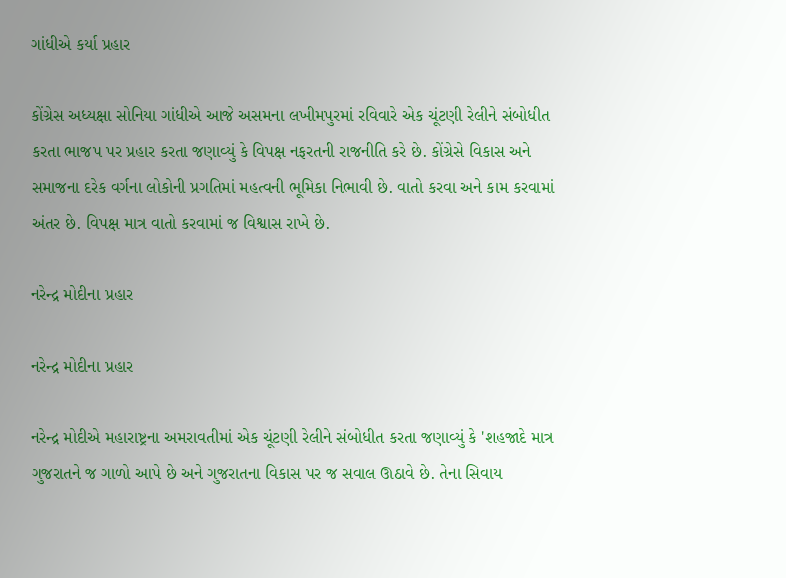ગાંધીએ કર્યા પ્રહાર

કોંગ્રેસ અધ્યક્ષા સોનિયા ગાંધીએ આજે અસમના લખીમપુરમાં રવિવારે એક ચૂંટણી રેલીને સંબોધીત કરતા ભાજપ પર પ્રહાર કરતા જણાવ્યું કે વિપક્ષ નફરતની રાજનીતિ કરે છે. કોંગ્રેસે વિકાસ અને સમાજના દરેક વર્ગના લોકોની પ્રગતિમાં મહત્વની ભૂમિકા નિભાવી છે. વાતો કરવા અને કામ કરવામાં અંતર છે. વિપક્ષ માત્ર વાતો કરવામાં જ વિશ્વાસ રાખે છે.

નરેન્દ્ર મોદીના પ્રહાર

નરેન્દ્ર મોદીના પ્રહાર

નરેન્દ્ર મોદીએ મહારાષ્ટ્રના અમરાવતીમાં એક ચૂંટણી રેલીને સંબોધીત કરતા જણાવ્યું કે 'શહજાદે માત્ર ગુજરાતને જ ગાળો આપે છે અને ગુજરાતના વિકાસ પર જ સવાલ ઊઠાવે છે. તેના સિવાય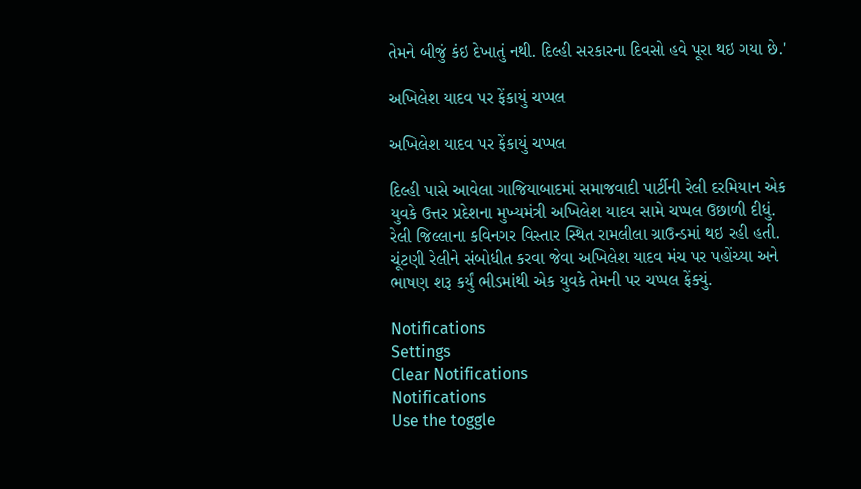તેમને બીજું કંઇ દેખાતું નથી. દિલ્હી સરકારના દિવસો હવે પૂરા થઇ ગયા છે.'

અખિલેશ યાદવ પર ફેંકાયું ચપ્પલ

અખિલેશ યાદવ પર ફેંકાયું ચપ્પલ

દિલ્હી પાસે આવેલા ગાજિયાબાદમાં સમાજવાદી પાર્ટીની રેલી દરમિયાન એક યુવકે ઉત્તર પ્રદેશના મુખ્યમંત્રી અખિલેશ યાદવ સામે ચપ્પલ ઉછાળી દીધું. રેલી જિલ્લાના કવિનગર વિસ્તાર સ્થિત રામલીલા ગ્રાઉન્ડમાં થઇ રહી હતી. ચૂંટણી રેલીને સંબોધીત કરવા જેવા અખિલેશ યાદવ મંચ પર પહોંચ્યા અને ભાષણ શરૂ કર્યું ભીડમાંથી એક યુવકે તેમની પર ચપ્પલ ફેંક્યું.

Notifications
Settings
Clear Notifications
Notifications
Use the toggle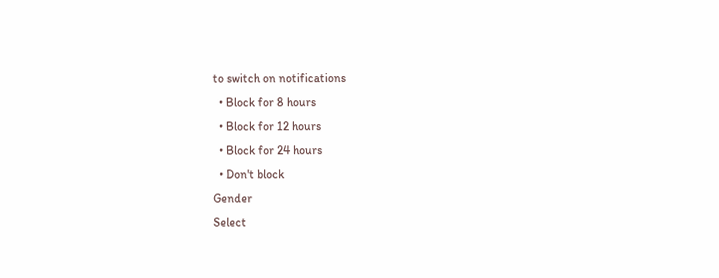to switch on notifications
  • Block for 8 hours
  • Block for 12 hours
  • Block for 24 hours
  • Don't block
Gender
Select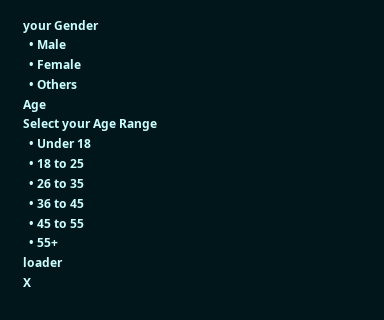your Gender
  • Male
  • Female
  • Others
Age
Select your Age Range
  • Under 18
  • 18 to 25
  • 26 to 35
  • 36 to 45
  • 45 to 55
  • 55+
loader
X